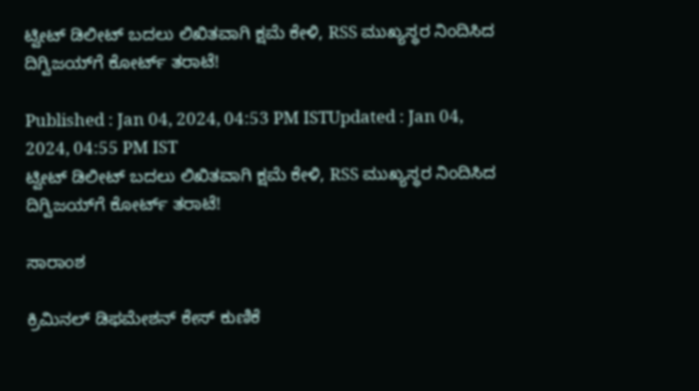ಟ್ವೀಟ್ ಡಿಲೀಟ್ ಬದಲು ಲಿಖಿತವಾಗಿ ಕ್ಷಮೆ ಕೇಳಿ, RSS ಮುಖ್ಯಸ್ಥರ ನಿಂದಿಸಿದ ದಿಗ್ವಿಜಯ್‌ಗೆ ಕೋರ್ಟ್ ತರಾಟೆ!

Published : Jan 04, 2024, 04:53 PM ISTUpdated : Jan 04, 2024, 04:55 PM IST
ಟ್ವೀಟ್ ಡಿಲೀಟ್ ಬದಲು ಲಿಖಿತವಾಗಿ ಕ್ಷಮೆ ಕೇಳಿ, RSS ಮುಖ್ಯಸ್ಥರ ನಿಂದಿಸಿದ ದಿಗ್ವಿಜಯ್‌ಗೆ ಕೋರ್ಟ್ ತರಾಟೆ!

ಸಾರಾಂಶ

ಕ್ರಿಮಿನಲ್ ಡಿಫಮೇಶನ್ ಕೇಸ್ ಕುಣಿಕೆ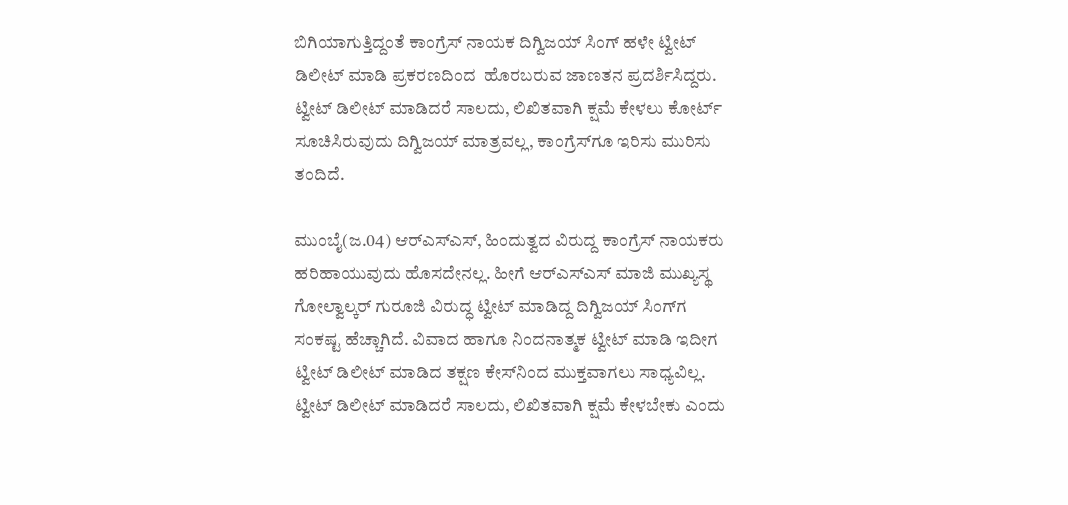ಬಿಗಿಯಾಗುತ್ತಿದ್ದಂತೆ ಕಾಂಗ್ರೆಸ್ ನಾಯಕ ದಿಗ್ವಿಜಯ್ ಸಿಂಗ್ ಹಳೇ ಟ್ವೀಟ್ ಡಿಲೀಟ್ ಮಾಡಿ ಪ್ರಕರಣದಿಂದ  ಹೊರಬರುವ ಜಾಣತನ ಪ್ರದರ್ಶಿಸಿದ್ದರು. ಟ್ವೀಟ್ ಡಿಲೀಟ್ ಮಾಡಿದರೆ ಸಾಲದು, ಲಿಖಿತವಾಗಿ ಕ್ಷಮೆ ಕೇಳಲು ಕೋರ್ಟ್ ಸೂಚಿಸಿರುವುದು ದಿಗ್ವಿಜಯ್ ಮಾತ್ರವಲ್ಲ, ಕಾಂಗ್ರೆಸ್‌ಗೂ ಇರಿಸು ಮುರಿಸು ತಂದಿದೆ.

ಮುಂಬೈ(ಜ.04) ಆರ್‌ಎಸ್‌ಎಸ್, ಹಿಂದುತ್ವದ ವಿರುದ್ದ ಕಾಂಗ್ರೆಸ್ ನಾಯಕರು ಹರಿಹಾಯುವುದು ಹೊಸದೇನಲ್ಲ. ಹೀಗೆ ಆರ್‌ಎಸ್‌ಎಸ್ ಮಾಜಿ ಮುಖ್ಯಸ್ಥ ಗೋಲ್ವಾಲ್ಕರ್ ಗುರೂಜಿ ವಿರುದ್ಧ ಟ್ವೀಟ್ ಮಾಡಿದ್ದ ದಿಗ್ವಿಜಯ್ ಸಿಂಗ್‌ಗ ಸಂಕಷ್ಟ ಹೆಚ್ಚಾಗಿದೆ. ವಿವಾದ ಹಾಗೂ ನಿಂದನಾತ್ಮಕ ಟ್ವೀಟ್ ಮಾಡಿ ಇದೀಗ ಟ್ವೀಟ್ ಡಿಲೀಟ್ ಮಾಡಿದ ತಕ್ಷಣ ಕೇಸ್‌ನಿಂದ ಮುಕ್ತವಾಗಲು ಸಾಧ್ಯವಿಲ್ಲ. ಟ್ವೀಟ್ ಡಿಲೀಟ್ ಮಾಡಿದರೆ ಸಾಲದು, ಲಿಖಿತವಾಗಿ ಕ್ಷಮೆ ಕೇಳಬೇಕು ಎಂದು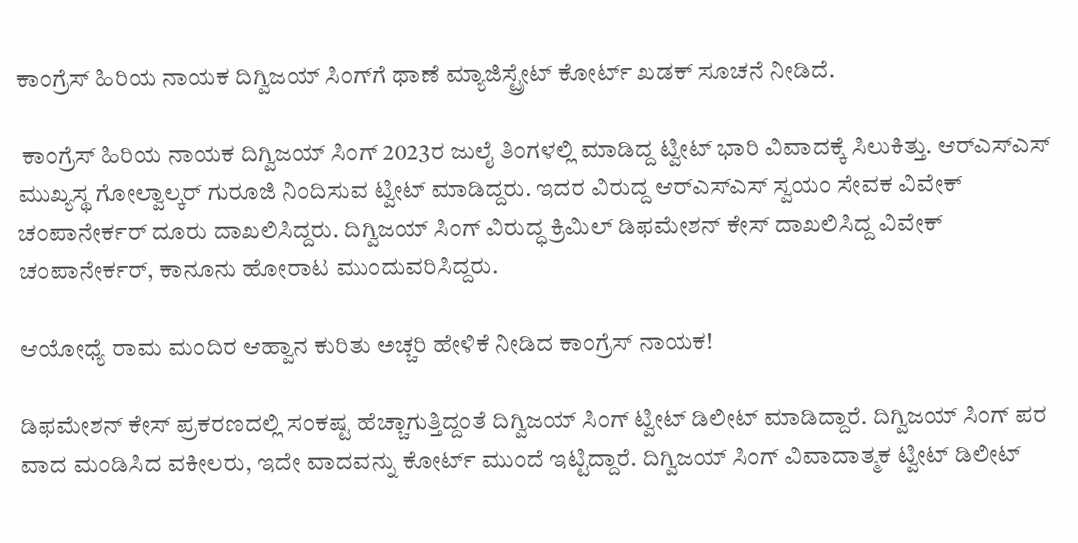ಕಾಂಗ್ರೆಸ್ ಹಿರಿಯ ನಾಯಕ ದಿಗ್ವಿಜಯ್ ಸಿಂಗ್‌ಗೆ ಥಾಣೆ ಮ್ಯಾಜಿಸ್ಟ್ರೇಟ್ ಕೋರ್ಟ್ ಖಡಕ್ ಸೂಚನೆ ನೀಡಿದೆ.

 ಕಾಂಗ್ರೆಸ್ ಹಿರಿಯ ನಾಯಕ ದಿಗ್ವಿಜಯ್ ಸಿಂಗ್ 2023ರ ಜುಲೈ ತಿಂಗಳಲ್ಲಿ ಮಾಡಿದ್ದ ಟ್ವೀಟ್ ಭಾರಿ ವಿವಾದಕ್ಕೆ ಸಿಲುಕಿತ್ತು. ಆರ್‌ಎಸ್‌ಎಸ್ ಮುಖ್ಯಸ್ಥ ಗೋಲ್ವಾಲ್ಕರ್ ಗುರೂಜಿ ನಿಂದಿಸುವ ಟ್ವೀಟ್ ಮಾಡಿದ್ದರು. ಇದರ ವಿರುದ್ದ ಆರ್‌ಎಸ್‌ಎಸ್ ಸ್ವಯಂ ಸೇವಕ ವಿವೇಕ್ ಚಂಪಾನೇರ್ಕರ್ ದೂರು ದಾಖಲಿಸಿದ್ದರು. ದಿಗ್ವಿಜಯ್ ಸಿಂಗ್ ವಿರುದ್ಧ ಕ್ರಿಮಿಲ್ ಡಿಫಮೇಶನ್ ಕೇಸ್ ದಾಖಲಿಸಿದ್ದ ವಿವೇಕ್ ಚಂಪಾನೇರ್ಕರ್, ಕಾನೂನು ಹೋರಾಟ ಮುಂದುವರಿಸಿದ್ದರು.

ಆಯೋಧ್ಯೆ ರಾಮ ಮಂದಿರ ಆಹ್ವಾನ ಕುರಿತು ಅಚ್ಚರಿ ಹೇಳಿಕೆ ನೀಡಿದ ಕಾಂಗ್ರೆಸ್ ನಾಯಕ!

ಡಿಫಮೇಶನ್ ಕೇಸ್ ಪ್ರಕರಣದಲ್ಲಿ ಸಂಕಷ್ಟ ಹೆಚ್ಚಾಗುತ್ತಿದ್ದಂತೆ ದಿಗ್ವಿಜಯ್ ಸಿಂಗ್ ಟ್ವೀಟ್ ಡಿಲೀಟ್ ಮಾಡಿದ್ದಾರೆ. ದಿಗ್ವಿಜಯ್ ಸಿಂಗ್ ಪರ ವಾದ ಮಂಡಿಸಿದ ವಕೀಲರು, ಇದೇ ವಾದವನ್ನು ಕೋರ್ಟ್ ಮುಂದೆ ಇಟ್ಟಿದ್ದಾರೆ. ದಿಗ್ವಿಜಯ್ ಸಿಂಗ್ ವಿವಾದಾತ್ಮಕ ಟ್ವೀಟ್ ಡಿಲೀಟ್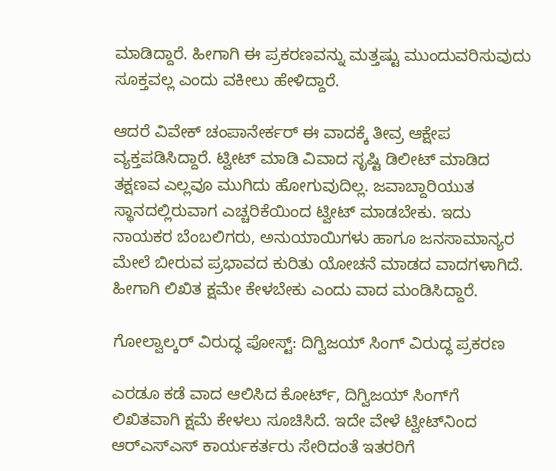ಮಾಡಿದ್ದಾರೆ. ಹೀಗಾಗಿ ಈ ಪ್ರಕರಣವನ್ನು ಮತ್ತಷ್ಟು ಮುಂದುವರಿಸುವುದು ಸೂಕ್ತವಲ್ಲ ಎಂದು ವಕೀಲು ಹೇಳಿದ್ದಾರೆ.

ಆದರೆ ವಿವೇಕ್ ಚಂಪಾನೇರ್ಕರ್ ಈ ವಾದಕ್ಕೆ ತೀವ್ರ ಆಕ್ಷೇಪ ವ್ಯಕ್ತಪಡಿಸಿದ್ದಾರೆ. ಟ್ವೀಟ್ ಮಾಡಿ ವಿವಾದ ಸೃಷ್ಟಿ ಡಿಲೀಟ್ ಮಾಡಿದ ತಕ್ಷಣವ ಎಲ್ಲವೂ ಮುಗಿದು ಹೋಗುವುದಿಲ್ಲ. ಜವಾಬ್ದಾರಿಯುತ ಸ್ಥಾನದಲ್ಲಿರುವಾಗ ಎಚ್ಚರಿಕೆಯಿಂದ ಟ್ವೀಟ್ ಮಾಡಬೇಕು. ಇದು ನಾಯಕರ ಬೆಂಬಲಿಗರು, ಅನುಯಾಯಿಗಳು ಹಾಗೂ ಜನಸಾಮಾನ್ಯರ ಮೇಲೆ ಬೀರುವ ಪ್ರಭಾವದ ಕುರಿತು ಯೋಚನೆ ಮಾಡದ ವಾದಗಳಾಗಿದೆ. ಹೀಗಾಗಿ ಲಿಖಿತ ಕ್ಷಮೇ ಕೇಳಬೇಕು ಎಂದು ವಾದ ಮಂಡಿಸಿದ್ದಾರೆ.

ಗೋಲ್ವಾಲ್ಕರ್‌ ವಿರುದ್ಧ ಪೋಸ್ಟ್‌: ದಿಗ್ವಿಜಯ್‌ ಸಿಂಗ್‌ ವಿರುದ್ಧ ಪ್ರಕರಣ

ಎರಡೂ ಕಡೆ ವಾದ ಆಲಿಸಿದ ಕೋರ್ಟ್, ದಿಗ್ವಿಜಯ್ ಸಿಂಗ್‌ಗೆ ಲಿಖಿತವಾಗಿ ಕ್ಷಮೆ ಕೇಳಲು ಸೂಚಿಸಿದೆ. ಇದೇ ವೇಳೆ ಟ್ವೀಟ್‌ನಿಂದ ಆರ್‌ಎಸ್ಎಸ್ ಕಾರ್ಯಕರ್ತರು ಸೇರಿದಂತೆ ಇತರರಿಗೆ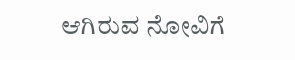ಆಗಿರುವ ನೋವಿಗೆ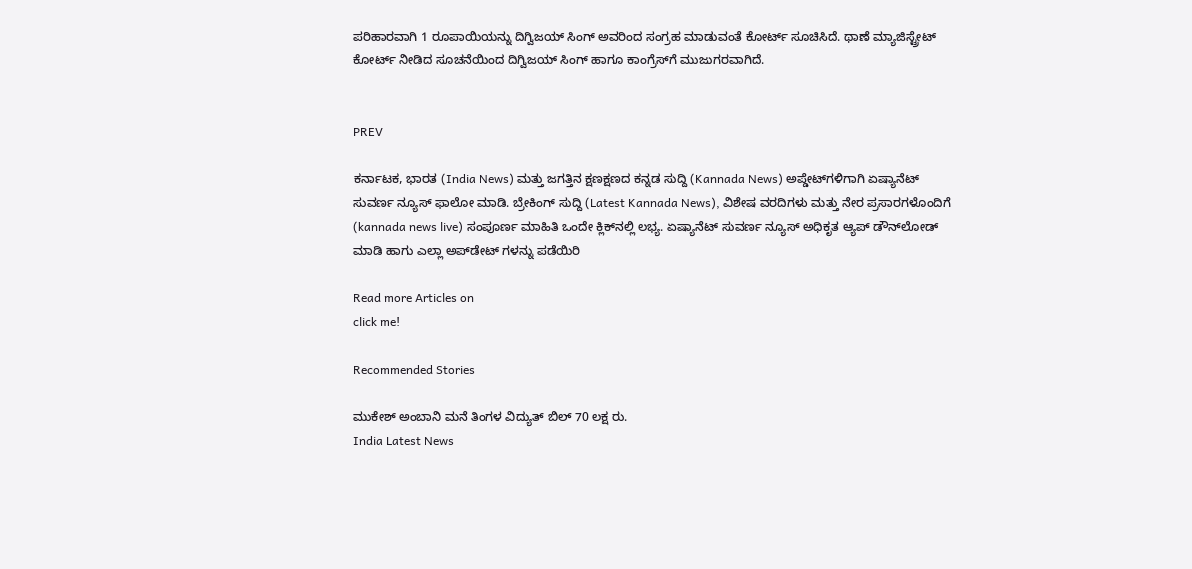ಪರಿಹಾರವಾಗಿ 1 ರೂಪಾಯಿಯನ್ನು ದಿಗ್ವಿಜಯ್ ಸಿಂಗ್ ಅವರಿಂದ ಸಂಗ್ರಹ ಮಾಡುವಂತೆ ಕೋರ್ಟ್ ಸೂಚಿಸಿದೆ. ಥಾಣೆ ಮ್ಯಾಜಿಸ್ಟ್ರೇಟ್ ಕೋರ್ಟ್ ನೀಡಿದ ಸೂಚನೆಯಿಂದ ದಿಗ್ವಿಜಯ್ ಸಿಂಗ್ ಹಾಗೂ ಕಾಂಗ್ರೆಸ್‌ಗೆ ಮುಜುಗರವಾಗಿದೆ.


PREV

ಕರ್ನಾಟಕ, ಭಾರತ (India News) ಮತ್ತು ಜಗತ್ತಿನ ಕ್ಷಣಕ್ಷಣದ ಕನ್ನಡ ಸುದ್ದಿ (Kannada News) ಅಪ್ಡೇಟ್‌ಗಳಿಗಾಗಿ ಏಷ್ಯಾನೆಟ್ ಸುವರ್ಣ ನ್ಯೂಸ್‌ ಫಾಲೋ ಮಾಡಿ. ಬ್ರೇಕಿಂಗ್ ಸುದ್ದಿ (Latest Kannada News), ವಿಶೇಷ ವರದಿಗಳು ಮತ್ತು ನೇರ ಪ್ರಸಾರಗಳೊಂದಿಗೆ (kannada news live) ಸಂಪೂರ್ಣ ಮಾಹಿತಿ ಒಂದೇ ಕ್ಲಿಕ್‌ನಲ್ಲಿ ಲಭ್ಯ. ಏಷ್ಯಾನೆಟ್ ಸುವರ್ಣ ನ್ಯೂಸ್ ಅಧಿಕೃತ ಆ್ಯಪ್ ಡೌನ್‌ಲೋಡ್ ಮಾಡಿ ಹಾಗು ಎಲ್ಲಾ ಅಪ್‌ಡೇಟ್ ಗಳನ್ನು ಪಡೆಯಿರಿ

Read more Articles on
click me!

Recommended Stories

ಮುಕೇಶ್‌ ಅಂಬಾನಿ ಮನೆ ತಿಂಗಳ ವಿದ್ಯುತ್‌ ಬಿಲ್‌ 70 ಲಕ್ಷ ರು.
India Latest News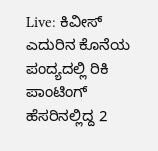Live: ಕಿವೀಸ್ ಎದುರಿನ ಕೊನೆಯ ಪಂದ್ಯದಲ್ಲಿ ರಿಕಿ ಪಾಂಟಿಂಗ್ ಹೆಸರಿನಲ್ಲಿದ್ದ 2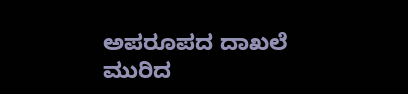ಅಪರೂಪದ ದಾಖಲೆ ಮುರಿದ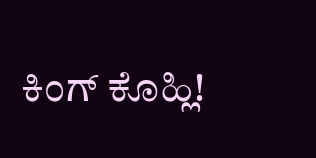ಕಿಂಗ್ ಕೊಹ್ಲಿ!